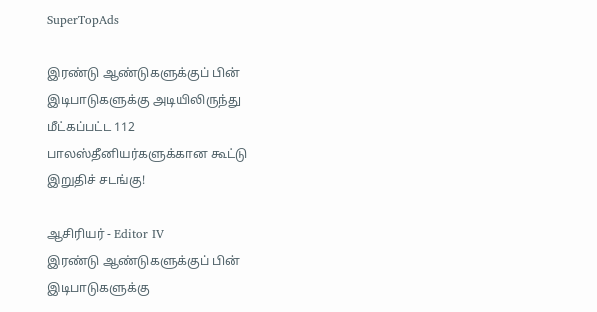SuperTopAds

இரண்டு ஆண்டுகளுக்குப் பின் இடிபாடுகளுக்கு அடியிலிருந்து மீட்கப்பட்ட 112 பாலஸ்தீனியர்களுக்கான கூட்டு இறுதிச் சடங்கு!

ஆசிரியர் - Editor IV
இரண்டு ஆண்டுகளுக்குப் பின் இடிபாடுகளுக்கு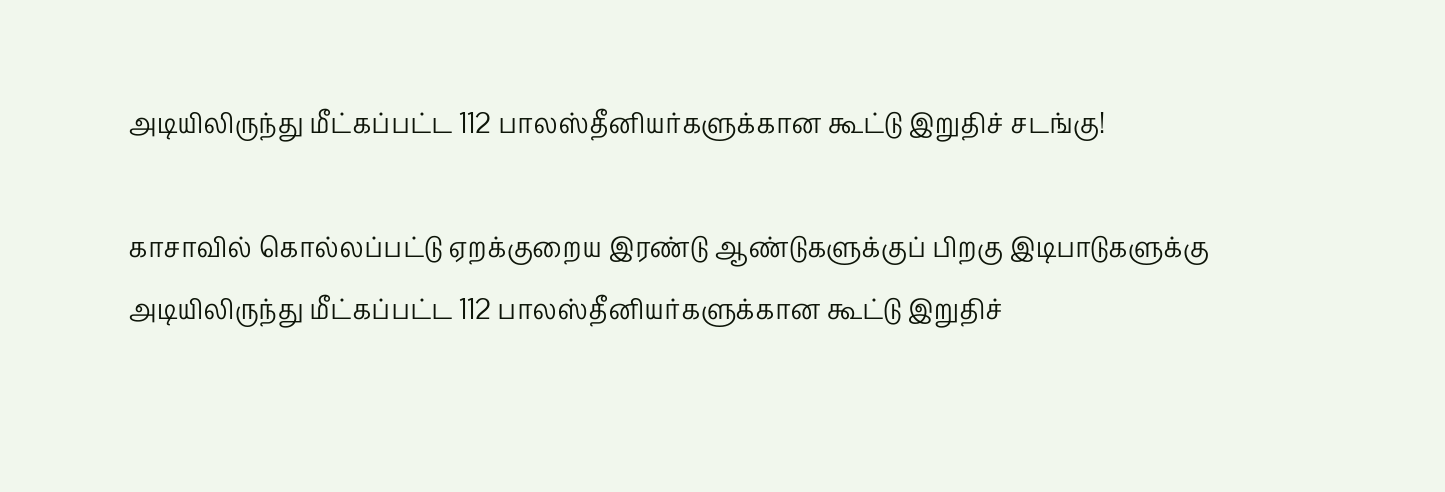அடியிலிருந்து மீட்கப்பட்ட 112 பாலஸ்தீனியர்களுக்கான கூட்டு இறுதிச் சடங்கு!

காசாவில் கொல்லப்பட்டு ஏறக்குறைய இரண்டு ஆண்டுகளுக்குப் பிறகு இடிபாடுகளுக்கு அடியிலிருந்து மீட்கப்பட்ட 112 பாலஸ்தீனியர்களுக்கான கூட்டு இறுதிச்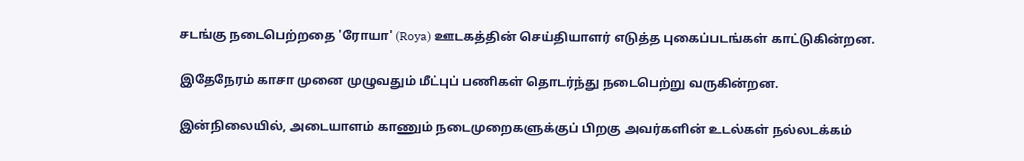சடங்கு நடைபெற்றதை 'ரோயா' (Roya) ஊடகத்தின் செய்தியாளர் எடுத்த புகைப்படங்கள் காட்டுகின்றன.

இதேநேரம் காசா முனை முழுவதும் மீட்புப் பணிகள் தொடர்ந்து நடைபெற்று வருகின்றன.

இன்நிலையில், அடையாளம் காணும் நடைமுறைகளுக்குப் பிறகு அவர்களின் உடல்கள் நல்லடக்கம்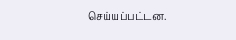செய்யப்பட்டன.